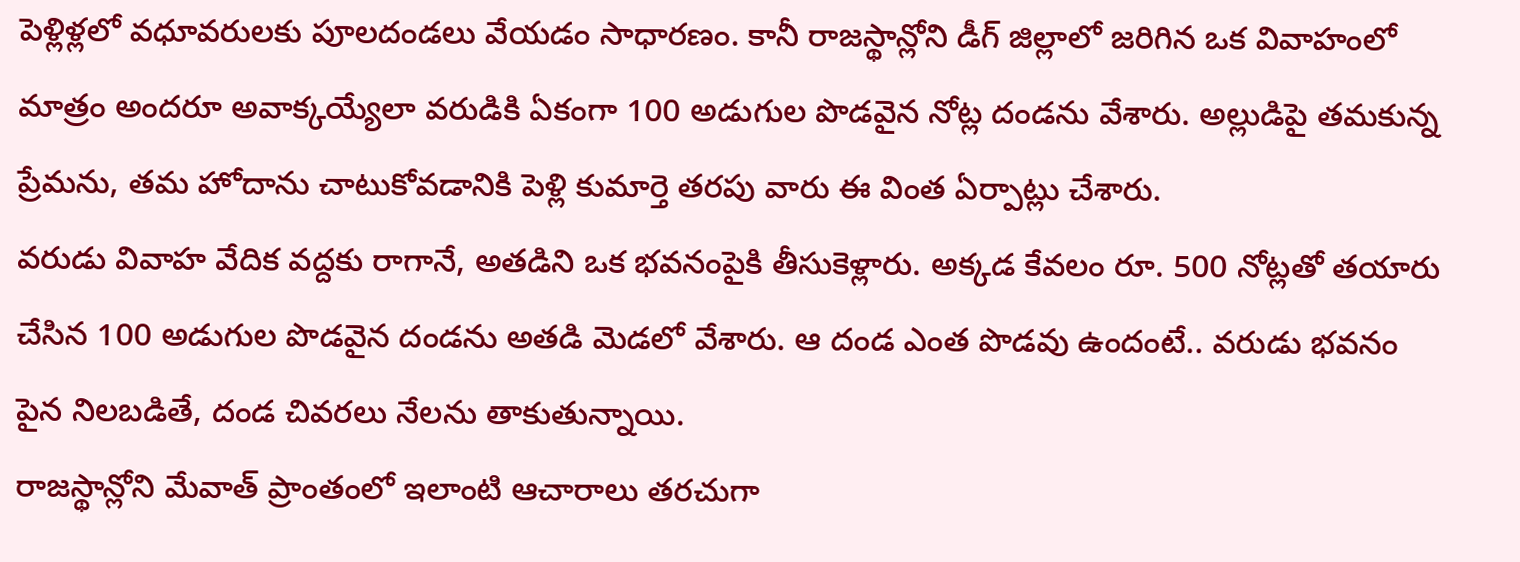పెళ్లిళ్లలో వధూవరులకు పూలదండలు వేయడం సాధారణం. కానీ రాజస్థాన్లోని డీగ్ జిల్లాలో జరిగిన ఒక వివాహంలో మాత్రం అందరూ అవాక్కయ్యేలా వరుడికి ఏకంగా 100 అడుగుల పొడవైన నోట్ల దండను వేశారు. అల్లుడిపై తమకున్న ప్రేమను, తమ హోదాను చాటుకోవడానికి పెళ్లి కుమార్తె తరపు వారు ఈ వింత ఏర్పాట్లు చేశారు.
వరుడు వివాహ వేదిక వద్దకు రాగానే, అతడిని ఒక భవనంపైకి తీసుకెళ్లారు. అక్కడ కేవలం రూ. 500 నోట్లతో తయారు చేసిన 100 అడుగుల పొడవైన దండను అతడి మెడలో వేశారు. ఆ దండ ఎంత పొడవు ఉందంటే.. వరుడు భవనం పైన నిలబడితే, దండ చివరలు నేలను తాకుతున్నాయి.
రాజస్థాన్లోని మేవాత్ ప్రాంతంలో ఇలాంటి ఆచారాలు తరచుగా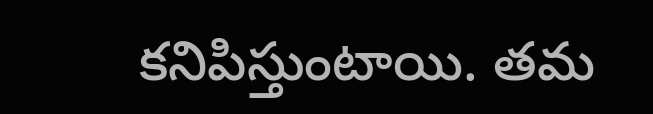కనిపిస్తుంటాయి. తమ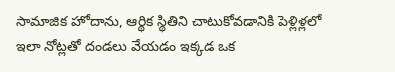సామాజిక హోదాను, ఆర్థిక స్థితిని చాటుకోవడానికి పెళ్లిళ్లలో ఇలా నోట్లతో దండలు వేయడం ఇక్కడ ఒక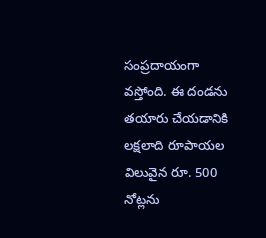సంప్రదాయంగా వస్తోంది. ఈ దండను తయారు చేయడానికి లక్షలాది రూపాయల విలువైన రూ. 500 నోట్లను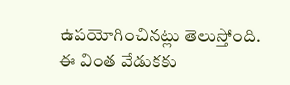ఉపయోగించినట్లు తెలుస్తోంది.
ఈ వింత వేడుకకు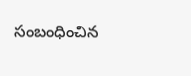సంబంధించిన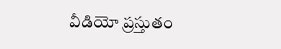వీడియో ప్రస్తుతం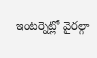ఇంటర్నెట్లో వైరల్గా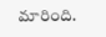మారింది.